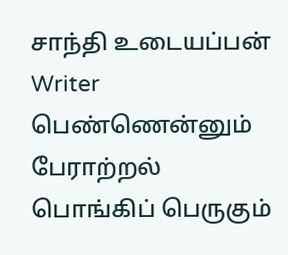சாந்தி உடையப்பன்
Writer
பெண்ணென்னும் பேராற்றல்
பொங்கிப் பெருகும்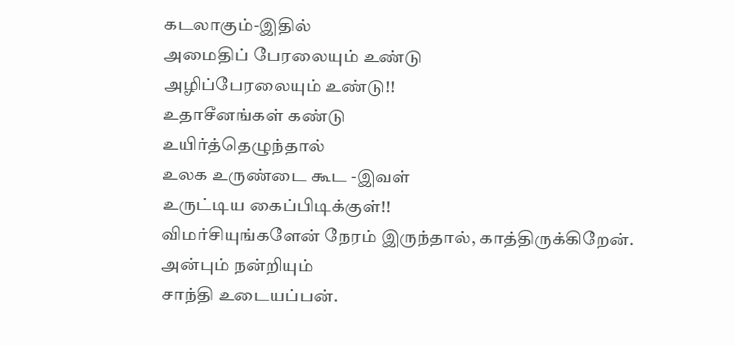கடலாகும்-இதில்
அமைதிப் பேரலையும் உண்டு
அழிப்பேரலையும் உண்டு!!
உதாசீனங்கள் கண்டு
உயிர்த்தெழுந்தால்
உலக உருண்டை கூட -இவள்
உருட்டிய கைப்பிடிக்குள்!!
விமர்சியுங்களேன் நேரம் இருந்தால், காத்திருக்கிறேன்.
அன்பும் நன்றியும்
சாந்தி உடையப்பன்.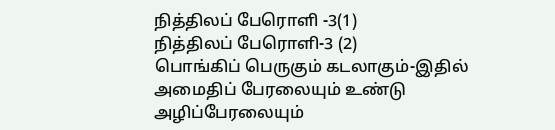நித்திலப் பேரொளி -3(1)
நித்திலப் பேரொளி-3 (2)
பொங்கிப் பெருகும் கடலாகும்-இதில்
அமைதிப் பேரலையும் உண்டு
அழிப்பேரலையும்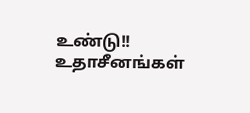உண்டு!!
உதாசீனங்கள்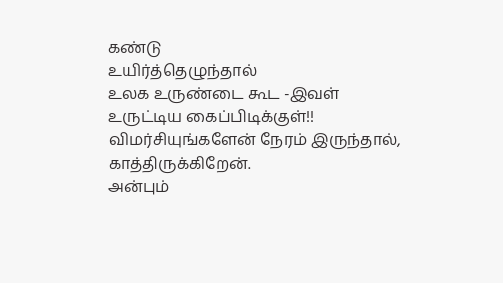கண்டு
உயிர்த்தெழுந்தால்
உலக உருண்டை கூட -இவள்
உருட்டிய கைப்பிடிக்குள்!!
விமர்சியுங்களேன் நேரம் இருந்தால், காத்திருக்கிறேன்.
அன்பும்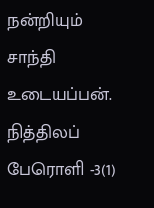நன்றியும்
சாந்தி உடையப்பன்.
நித்திலப் பேரொளி -3(1)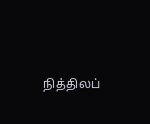நித்திலப்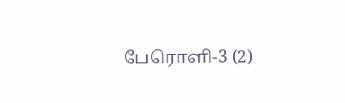பேரொளி-3 (2)